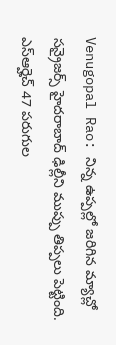Venugopal Rao: నిన్న ఉప్పల్లో జరిగిన మ్యాచ్లో సన్రైజర్స్ హైదరాబాద్ ఢిల్లీని ముప్పు తిప్పలు పెట్టింది. ఎస్ఆర్హెచ్ 47 పరుగుల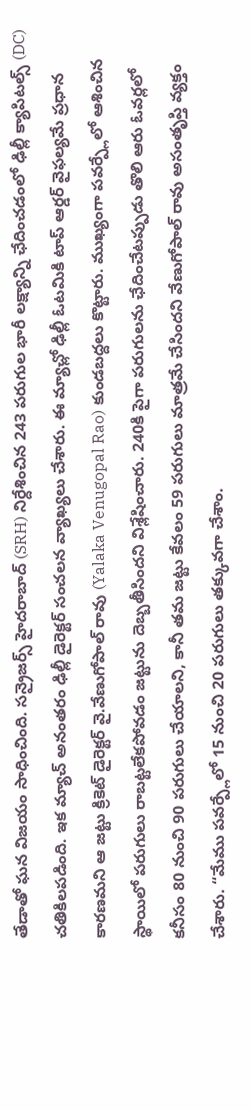తేడాతో ఘన విజయం సాధించింది. సన్రైజర్స్ హైదరాబాద్ (SRH) నిర్దేశించిన 243 పరుగుల భారీ లక్ష్యాన్ని ఛేదించడంలో ఢిల్లీ క్యాపిటల్స్ (DC) చతికిలపడింది. ఇక మ్యాచ్ అనంతరం ఢిల్లీ డైరెక్టర్ సంచలన వ్యాఖ్యలు చేశారు. ఈ మ్యాచ్లో ఢిల్లీ ఓటమికి టాప్ ఆర్డర్ వైఫల్యమే ప్రధాన కారణమని ఆ జట్టు క్రికెట్ డైరెక్టర్ వై.వేణుగోపాల్ రావు (Yalaka Venugopal Rao) కుండబద్దలు కొట్టారు. ముఖ్యంగా పవర్ప్లేలో ఆశించిన స్థాయిలో పరుగులు రాబట్టలేకపోవడం జట్టును దెబ్బతీసిందని విశ్లేషించారు. 240కి పైగా పరుగులను ఛేదించేటప్పుడు తొలి ఆరు ఓవర్లలో కనీసం 80 నుంచి 90 పరుగులు చేయాలని, కానీ తమ జట్టు కేవలం 59 పరుగులు మాత్రమే చేసిందని వేణుగోపాల్ రావు అసంతృప్తి వ్యక్తం చేశారు. “మేము పవర్ప్లేలో 15 నుంచి 20 పరుగులు తక్కువగా చేశాం.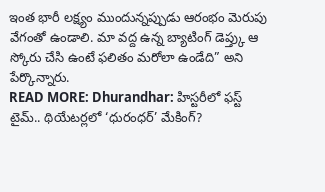ఇంత భారీ లక్ష్యం ముందున్నప్పుడు ఆరంభం మెరుపు వేగంతో ఉండాలి. మా వద్ద ఉన్న బ్యాటింగ్ డెప్త్కు ఆ స్కోరు చేసి ఉంటే ఫలితం మరోలా ఉండేది” అని పేర్కొన్నారు.
READ MORE: Dhurandhar: హిస్టరీలో ఫస్ట్ టైమ్.. థియేటర్లలో ‘ధురంధర్’ మేకింగ్?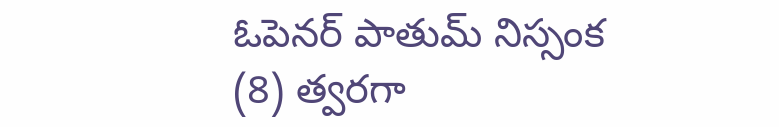ఓపెనర్ పాతుమ్ నిస్సంక (8) త్వరగా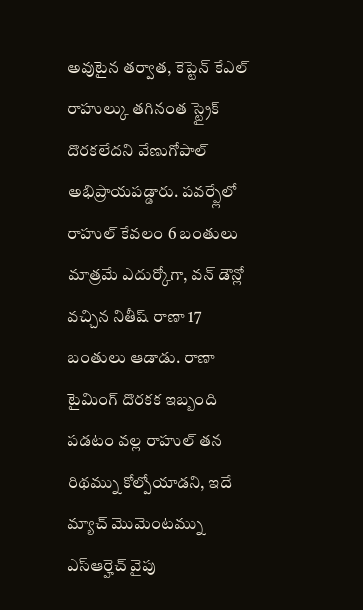అవుటైన తర్వాత, కెప్టెన్ కేఎల్ రాహుల్కు తగినంత స్ట్రైక్ దొరకలేదని వేణుగోపాల్ అభిప్రాయపడ్డారు. పవర్ప్లేలో రాహుల్ కేవలం 6 బంతులు మాత్రమే ఎదుర్కోగా, వన్ డౌన్లో వచ్చిన నితీష్ రాణా 17 బంతులు ఆడాడు. రాణా టైమింగ్ దొరకక ఇబ్బంది పడటం వల్ల రాహుల్ తన రిథమ్ను కోల్పోయాడని, ఇదే మ్యాచ్ మొమెంటమ్ను ఎస్ఆర్హెచ్ వైపు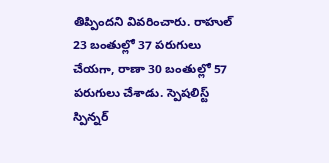తిప్పిందని వివరించారు. రాహుల్ 23 బంతుల్లో 37 పరుగులు చేయగా, రాణా 30 బంతుల్లో 57 పరుగులు చేశాడు. స్పెషలిస్ట్ స్పిన్నర్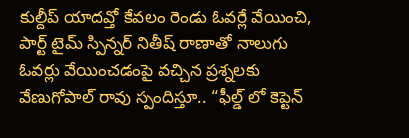కుల్దీప్ యాదవ్తో కేవలం రెండు ఓవర్లే వేయించి, పార్ట్ టైమ్ స్పిన్నర్ నితీష్ రాణాతో నాలుగు ఓవర్లు వేయించడంపై వచ్చిన ప్రశ్నలకు వేణుగోపాల్ రావు స్పందిస్తూ.. “ఫీల్డ్ లో కెప్టెన్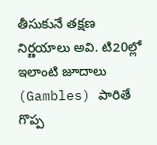తీసుకునే తక్షణ నిర్ణయాలు అవి. టి20ల్లో ఇలాంటి జూదాలు (Gambles) పారితే గొప్ప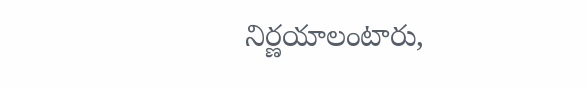నిర్ణయాలంటారు,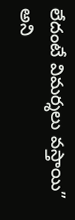లేదంటే విమర్శలు వస్తాయి” అని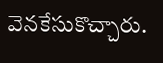వెనకేసుకొచ్చారు.